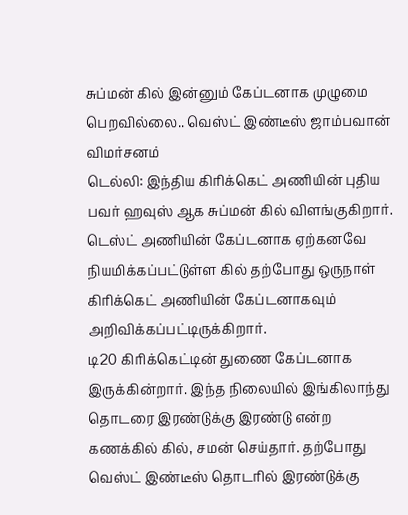சுப்மன் கில் இன்னும் கேப்டனாக முழுமை பெறவில்லை.. வெஸ்ட் இண்டீஸ் ஜாம்பவான் விமர்சனம்
டெல்லி: இந்திய கிரிக்கெட் அணியின் புதிய பவர் ஹவுஸ் ஆக சுப்மன் கில் விளங்குகிறார். டெஸ்ட் அணியின் கேப்டனாக ஏற்கனவே நியமிக்கப்பட்டுள்ள கில் தற்போது ஒருநாள் கிரிக்கெட் அணியின் கேப்டனாகவும் அறிவிக்கப்பட்டிருக்கிறார்.
டி20 கிரிக்கெட்டின் துணை கேப்டனாக இருக்கின்றார். இந்த நிலையில் இங்கிலாந்து தொடரை இரண்டுக்கு இரண்டு என்ற கணக்கில் கில், சமன் செய்தார். தற்போது வெஸ்ட் இண்டீஸ் தொடரில் இரண்டுக்கு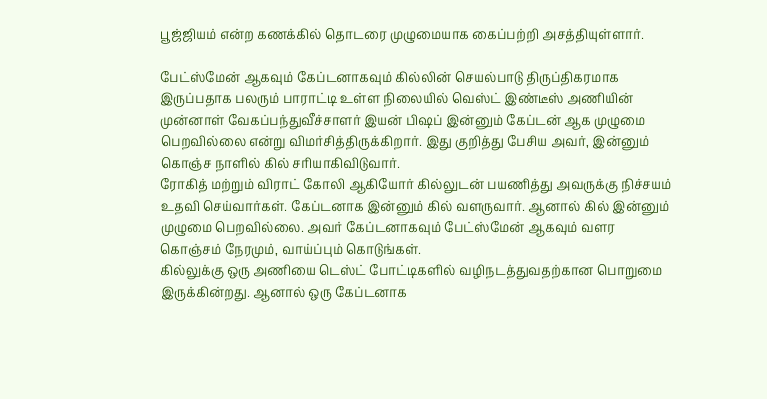பூஜ்ஜியம் என்ற கணக்கில் தொடரை முழுமையாக கைப்பற்றி அசத்தியுள்ளார்.

பேட்ஸ்மேன் ஆகவும் கேப்டனாகவும் கில்லின் செயல்பாடு திருப்திகரமாக இருப்பதாக பலரும் பாராட்டி உள்ள நிலையில் வெஸ்ட் இண்டீஸ் அணியின் முன்னாள் வேகப்பந்துவீச்சாளர் இயன் பிஷப் இன்னும் கேப்டன் ஆக முழுமை பெறவில்லை என்று விமர்சித்திருக்கிறார். இது குறித்து பேசிய அவர், இன்னும் கொஞ்ச நாளில் கில் சரியாகிவிடுவார்.
ரோகித் மற்றும் விராட் கோலி ஆகியோர் கில்லுடன் பயணித்து அவருக்கு நிச்சயம் உதவி செய்வார்கள். கேப்டனாக இன்னும் கில் வளருவார். ஆனால் கில் இன்னும் முழுமை பெறவில்லை. அவர் கேப்டனாகவும் பேட்ஸ்மேன் ஆகவும் வளர கொஞ்சம் நேரமும், வாய்ப்பும் கொடுங்கள்.
கில்லுக்கு ஒரு அணியை டெஸ்ட் போட்டிகளில் வழிநடத்துவதற்கான பொறுமை இருக்கின்றது. ஆனால் ஒரு கேப்டனாக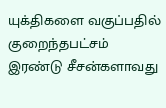யுக்திகளை வகுப்பதில் குறைந்தபட்சம் இரண்டு சீசன்களாவது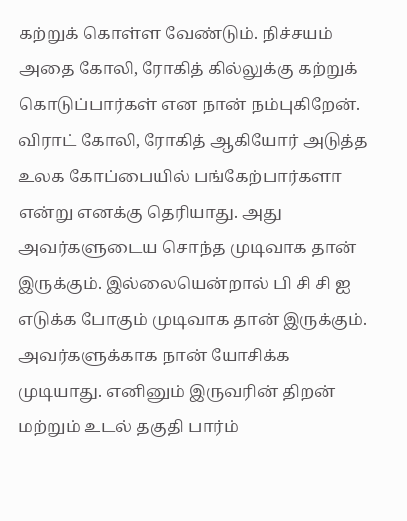கற்றுக் கொள்ள வேண்டும். நிச்சயம் அதை கோலி, ரோகித் கில்லுக்கு கற்றுக் கொடுப்பார்கள் என நான் நம்புகிறேன்.
விராட் கோலி, ரோகித் ஆகியோர் அடுத்த உலக கோப்பையில் பங்கேற்பார்களா என்று எனக்கு தெரியாது. அது அவர்களுடைய சொந்த முடிவாக தான் இருக்கும். இல்லையென்றால் பி சி சி ஐ எடுக்க போகும் முடிவாக தான் இருக்கும். அவர்களுக்காக நான் யோசிக்க முடியாது. எனினும் இருவரின் திறன் மற்றும் உடல் தகுதி பார்ம்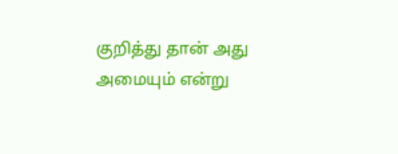குறித்து தான் அது அமையும் என்று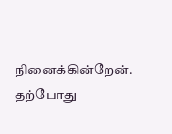நினைக்கின்றேன். தற்போது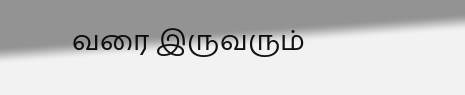வரை இருவரும்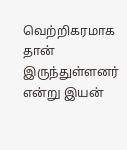வெற்றிகரமாக தான் இருந்துள்ளனர் என்று இயன்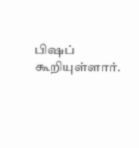பிஷப் கூறியுள்ளார்.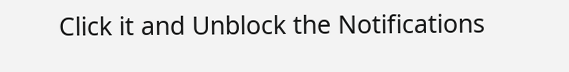Click it and Unblock the Notifications